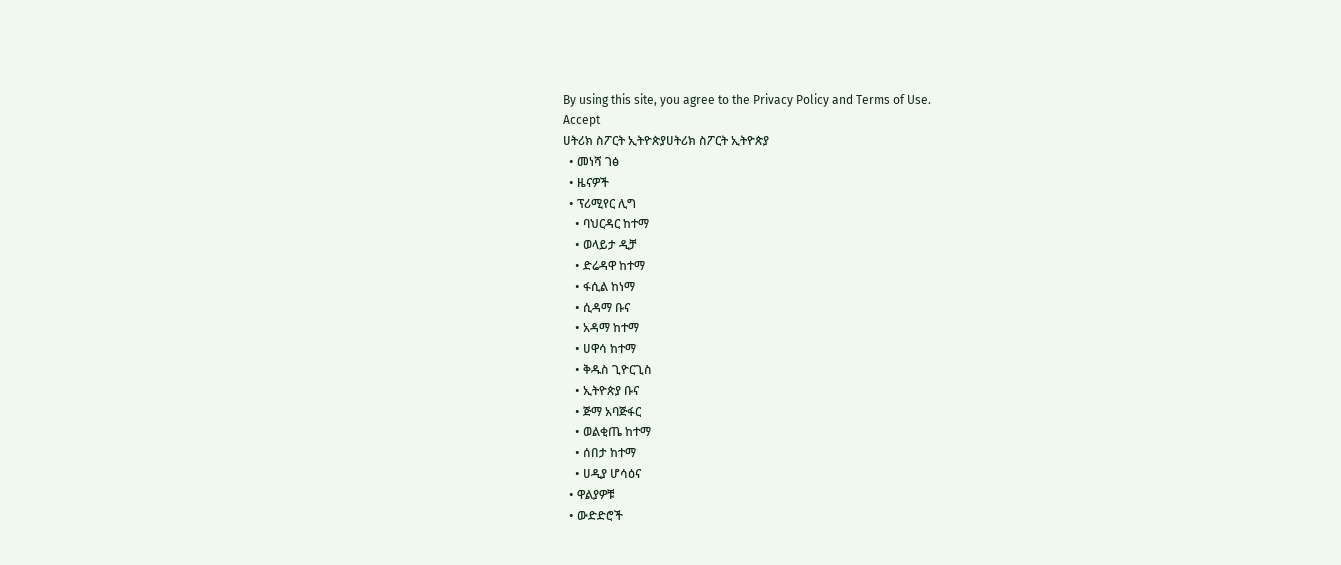By using this site, you agree to the Privacy Policy and Terms of Use.
Accept
ሀትሪክ ስፖርት ኢትዮጵያሀትሪክ ስፖርት ኢትዮጵያ
  • መነሻ ገፅ
  • ዜናዎች
  • ፕሪሚየር ሊግ
    • ባህርዳር ከተማ
    • ወላይታ ዲቻ
    • ድሬዳዋ ከተማ
    • ፋሲል ከነማ
    • ሲዳማ ቡና
    • አዳማ ከተማ
    • ሀዋሳ ከተማ
    • ቅዱስ ጊዮርጊስ
    • ኢትዮጵያ ቡና
    • ጅማ አባጅፋር
    • ወልቂጤ ከተማ
    • ሰበታ ከተማ
    • ሀዲያ ሆሳዕና
  • ዋልያዎቹ
  • ውድድሮች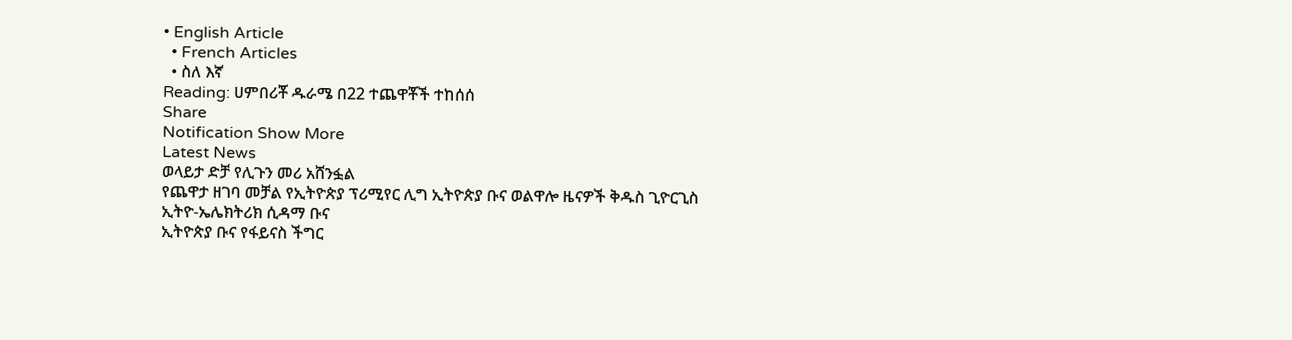• English Article
  • French Articles
  • ስለ እኛ
Reading: ሀምበሪቾ ዱራሜ በ22 ተጨዋቾች ተከሰሰ
Share
Notification Show More
Latest News
ወላይታ ድቻ የሊጉን መሪ አሸንፏል
የጨዋታ ዘገባ መቻል የኢትዮጵያ ፕሪሚየር ሊግ ኢትዮጵያ ቡና ወልዋሎ ዜናዎች ቅዱስ ጊዮርጊስ ኢትዮ-ኤሌክትሪክ ሲዳማ ቡና
ኢትዮጵያ ቡና የፋይናስ ችግር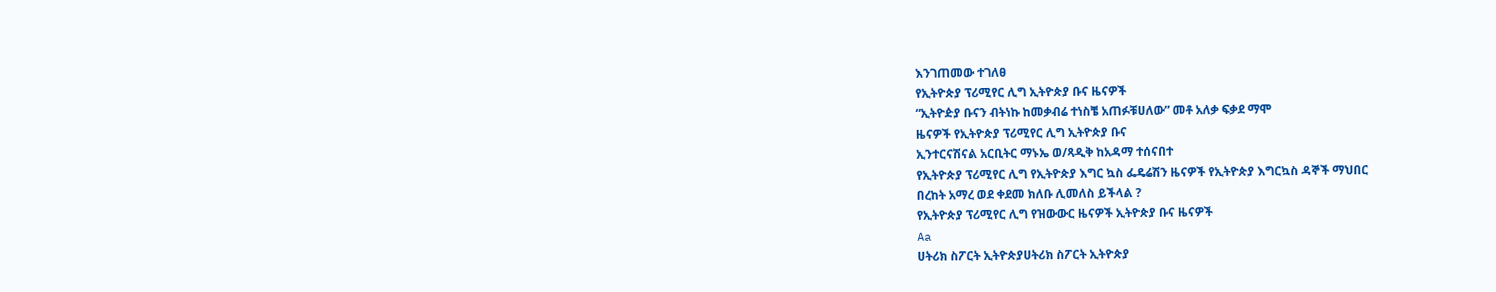እንገጠመው ተገለፀ
የኢትዮጵያ ፕሪሚየር ሊግ ኢትዮጵያ ቡና ዜናዎች
“ኢትዮዽያ ቡናን ብትነኩ ከመቃብሬ ተነስቼ አጠፉቹሀለው” መቶ አለቃ ፍቃደ ማሞ
ዜናዎች የኢትዮጵያ ፕሪሚየር ሊግ ኢትዮጵያ ቡና
ኢንተርናሽናል አርቢትር ማኑኤ ወ/ጻዲቅ ከአዳማ ተሰናበተ
የኢትዮጵያ ፕሪሚየር ሊግ የኢትዮጵያ እግር ኳስ ፌዴሬሽን ዜናዎች የኢትዮጵያ እግርኳስ ዳኞች ማህበር
በረከት አማረ ወደ ቀደመ ክለቡ ሊመለስ ይችላል ?
የኢትዮጵያ ፕሪሚየር ሊግ የዝውውር ዜናዎች ኢትዮጵያ ቡና ዜናዎች
Aa
ሀትሪክ ስፖርት ኢትዮጵያሀትሪክ ስፖርት ኢትዮጵያ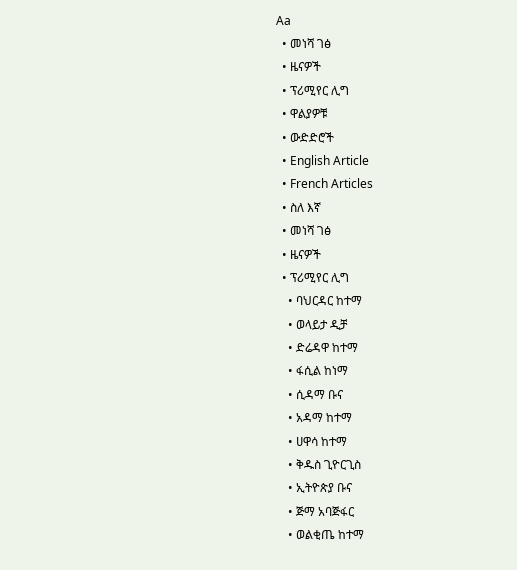Aa
  • መነሻ ገፅ
  • ዜናዎች
  • ፕሪሚየር ሊግ
  • ዋልያዎቹ
  • ውድድሮች
  • English Article
  • French Articles
  • ስለ እኛ
  • መነሻ ገፅ
  • ዜናዎች
  • ፕሪሚየር ሊግ
    • ባህርዳር ከተማ
    • ወላይታ ዲቻ
    • ድሬዳዋ ከተማ
    • ፋሲል ከነማ
    • ሲዳማ ቡና
    • አዳማ ከተማ
    • ሀዋሳ ከተማ
    • ቅዱስ ጊዮርጊስ
    • ኢትዮጵያ ቡና
    • ጅማ አባጅፋር
    • ወልቂጤ ከተማ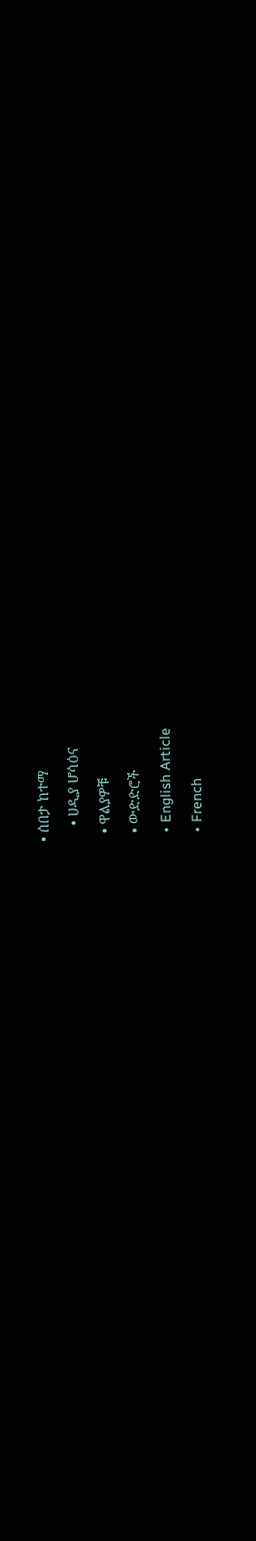• ሰበታ ከተማ
    • ሀዲያ ሆሳዕና
  • ዋልያዎቹ
  • ውድድሮች
  • English Article
  • French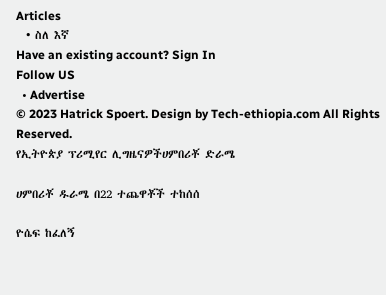Articles
  • ስለ እኛ
Have an existing account? Sign In
Follow US
  • Advertise
© 2023 Hatrick Spoert. Design by Tech-ethiopia.com All Rights Reserved.
የኢትዮጵያ ፕሪሚየር ሊግዜናዎችሀምበሪቾ ድራሜ

ሀምበሪቾ ዱራሜ በ22 ተጨዋቾች ተከሰሰ

ዮሴፍ ከፈለኝ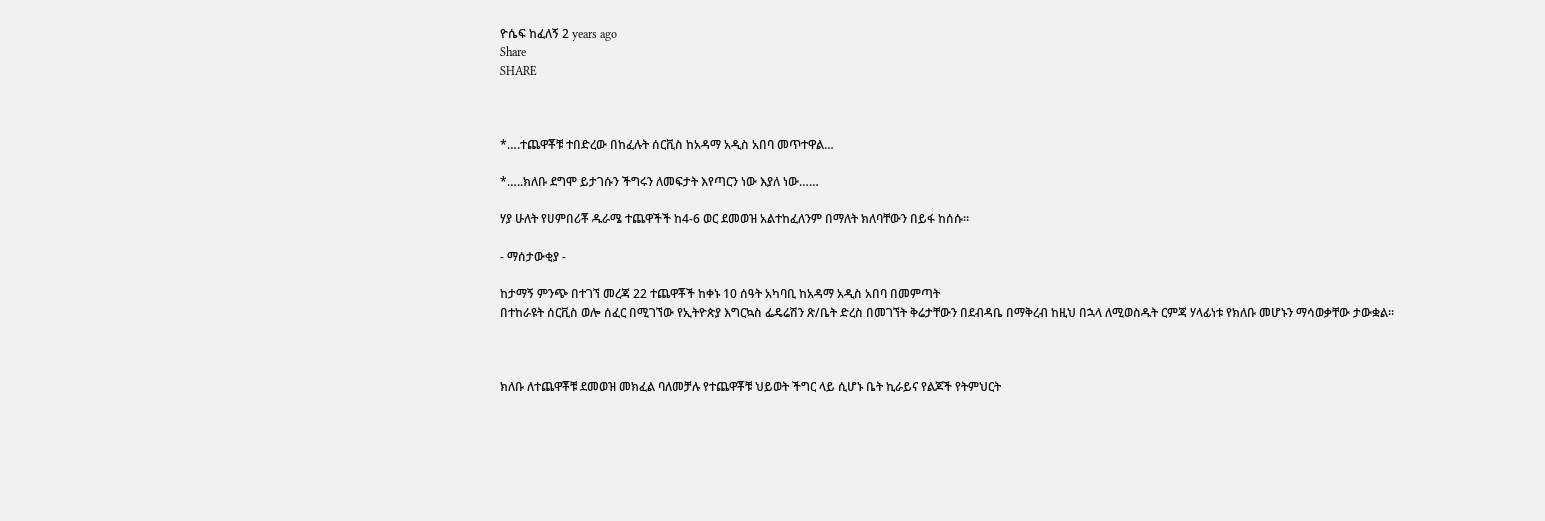ዮሴፍ ከፈለኝ 2 years ago
Share
SHARE



*….ተጨዋቾቹ ተበድረው በከፈሉት ሰርቪስ ከአዳማ አዲስ አበባ መጥተዋል…

*…..ክለቡ ደግሞ ይታገሱን ችግሩን ለመፍታት እየጣርን ነው እያለ ነው……

ሃያ ሁለት የሀምበሪቾ ዱራሜ ተጨዋችች ከ4-6 ወር ደመወዝ አልተከፈለንም በማለት ክለባቸውን በይፋ ከሰሱ።

- ማሰታውቂያ -

ከታማኝ ምንጭ በተገኘ መረጃ 22 ተጨዋቾች ከቀኑ 10 ሰዓት አካባቢ ከአዳማ አዲስ አበባ በመምጣት
በተከራዩት ሰርቪስ ወሎ ሰፈር በሚገኘው የኢትዮጵያ እግርኳስ ፌዴሬሽን ጽ/ቤት ድረስ በመገኘት ቅሬታቸውን በደብዳቤ በማቅረብ ከዚህ በኋላ ለሚወስዱት ርምጃ ሃላፊነቱ የክለቡ መሆኑን ማሳወቃቸው ታውቋል።



ክለቡ ለተጨዋቾቹ ደመወዝ መክፈል ባለመቻሉ የተጨዋቾቹ ህይወት ችግር ላይ ሲሆኑ ቤት ኪራይና የልጆች የትምህርት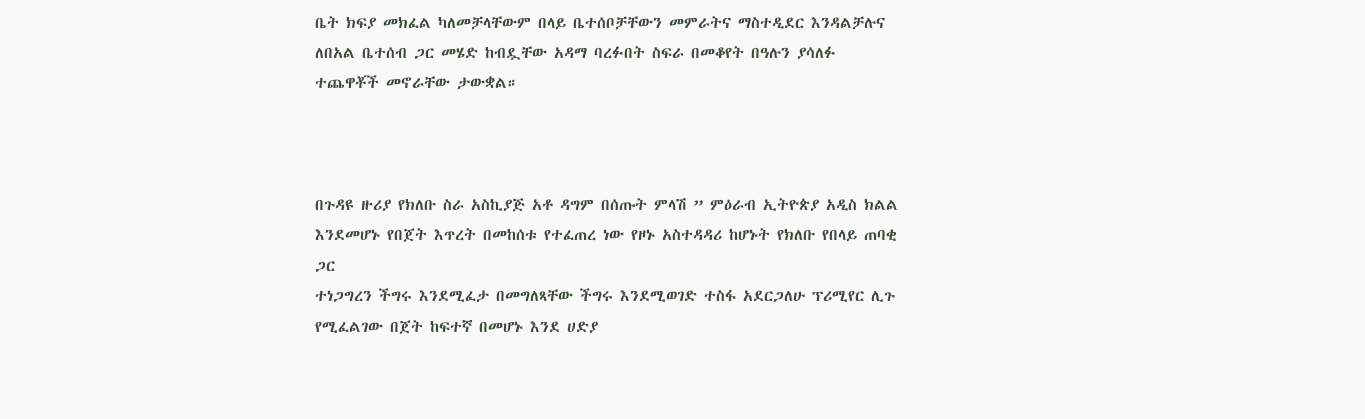ቤት ክፍያ መክፈል ካለመቻላቸውም በላይ ቤተሰቦቻቸውን መምራትና ማስተዲደር እንዳልቻሉና ለበአል ቤተሰብ ጋር መሄድ ከብዷቸው አዳማ ባረፉበት ስፍራ በመቆየት በዓሉን ያሳለፉ ተጨዋቾች መኖራቸው ታውቋል።



በጉዳዩ ዙሪያ የክለቡ ስራ አስኪያጅ አቶ ዳግም በሰጡት ምላሽ ” ምዕራብ ኢትዮጵያ አዲስ ክልል እንደመሆኑ የበጀት እጥረት በመከሰቱ የተፈጠረ ነው የዞኑ አስተዳዳሪ ከሆኑት የክለቡ የበላይ ጠባቂ ጋር
ተነጋግረን ችግሩ እንደሚፈታ በመግለጻቸው ችግሩ እንደሚወገድ ተስፋ አደርጋለሁ ፕሪሚየር ሊጉ የሚፈልገው በጀት ከፍተኛ በመሆኑ እንደ ሀድያ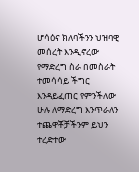ሆሳዕና ክለባችንን ህዝባዊ መሰረት እንዲኖረው የማድረግ ስራ በመስራት ተመሳሳይ ችግር እንዳይፈጠር የምንችለው ሁሉ ለማድረግ እንጥራለን ተጨዋቾቻችንም ይህን ተረድተው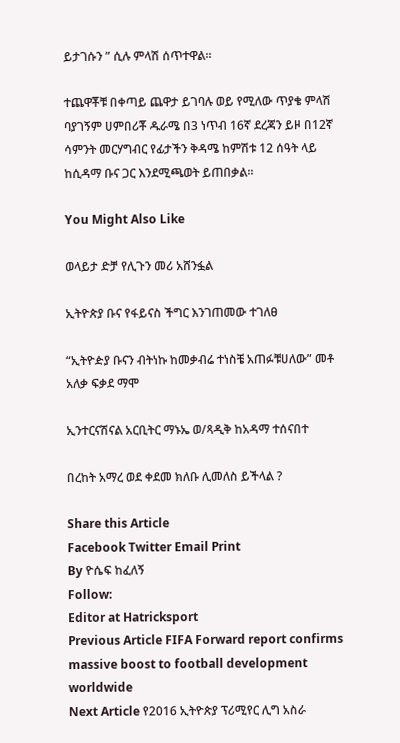ይታገሱን ” ሲሉ ምላሽ ሰጥተዋል።

ተጨዋቾቹ በቀጣይ ጨዋታ ይገባሉ ወይ የሚለው ጥያቄ ምላሽ ባያገኝም ሀምበሪቾ ዱራሜ በ3 ነጥብ 16ኛ ደረጃን ይዞ በ12ኛ ሳምንት መርሃግብር የፊታችን ቅዳሜ ከምሽቱ 12 ሰዓት ላይ ከሲዳማ ቡና ጋር እንደሚጫወት ይጠበቃል።

You Might Also Like

ወላይታ ድቻ የሊጉን መሪ አሸንፏል

ኢትዮጵያ ቡና የፋይናስ ችግር እንገጠመው ተገለፀ

“ኢትዮዽያ ቡናን ብትነኩ ከመቃብሬ ተነስቼ አጠፉቹሀለው” መቶ አለቃ ፍቃደ ማሞ

ኢንተርናሽናል አርቢትር ማኑኤ ወ/ጻዲቅ ከአዳማ ተሰናበተ

በረከት አማረ ወደ ቀደመ ክለቡ ሊመለስ ይችላል ?

Share this Article
Facebook Twitter Email Print
By ዮሴፍ ከፈለኝ
Follow:
Editor at Hatricksport
Previous Article FIFA Forward report confirms massive boost to football development worldwide
Next Article የ2016 ኢትዮጵያ ፕሪሚየር ሊግ አስራ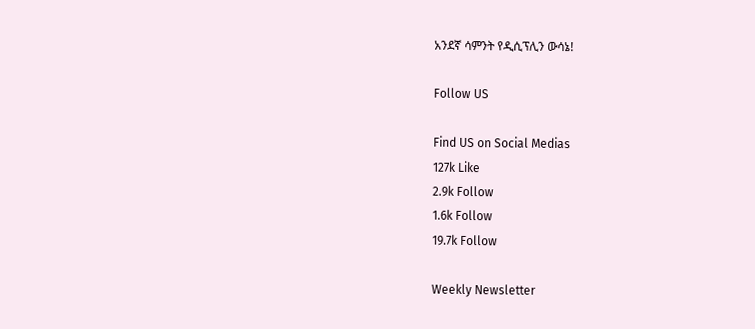አንደኛ ሳምንት የዲሲፕሊን ውሳኔ!

Follow US

Find US on Social Medias
127k Like
2.9k Follow
1.6k Follow
19.7k Follow

Weekly Newsletter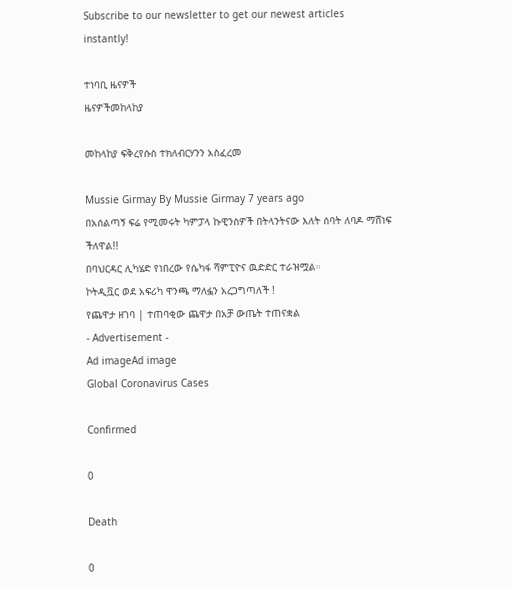Subscribe to our newsletter to get our newest articles instantly!

ተነባቢ ዜናዎች
ዜናዎችመከላከያ

መከላከያ ፍቅረየሱስ ተክለብርሃንን አስፈረመ

Mussie Girmay By Mussie Girmay 7 years ago
በአሰልጣኝ ፍሬ የሚመሩት ካምፓላ ኩዊንስዎች በትላንትናው እለት ሰባት ለባዶ ማሸነፍ ችለዋል!!
በባህርዳር ሊካሄድ የነበረው የሴካፋ ሻምፒዮና ዉድድር ተራዝሟል።
ኮትዲቯር ወደ አፍሪካ ዋንጫ ማለፏን አረጋግጣለች !
የጨዋታ ዘገባ | ተጠባቂው ጨዋታ በአቻ ውጤት ተጠናቋል
- Advertisement -
Ad imageAd image
Global Coronavirus Cases

Confirmed

0

Death

0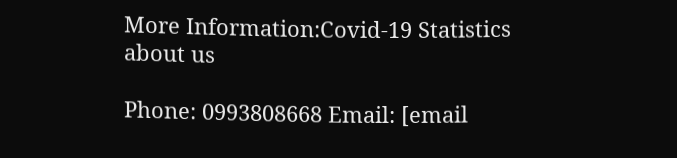More Information:Covid-19 Statistics
about us

Phone: 0993808668 Email: [email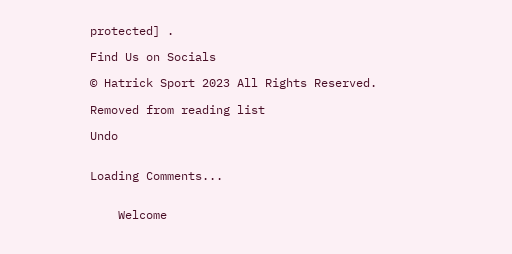protected] .

Find Us on Socials

© Hatrick Sport 2023 All Rights Reserved.

Removed from reading list

Undo


Loading Comments...


    Welcome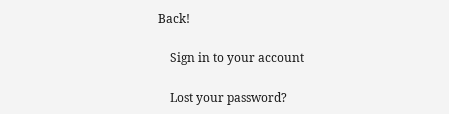Back!

    Sign in to your account

    Lost your password?